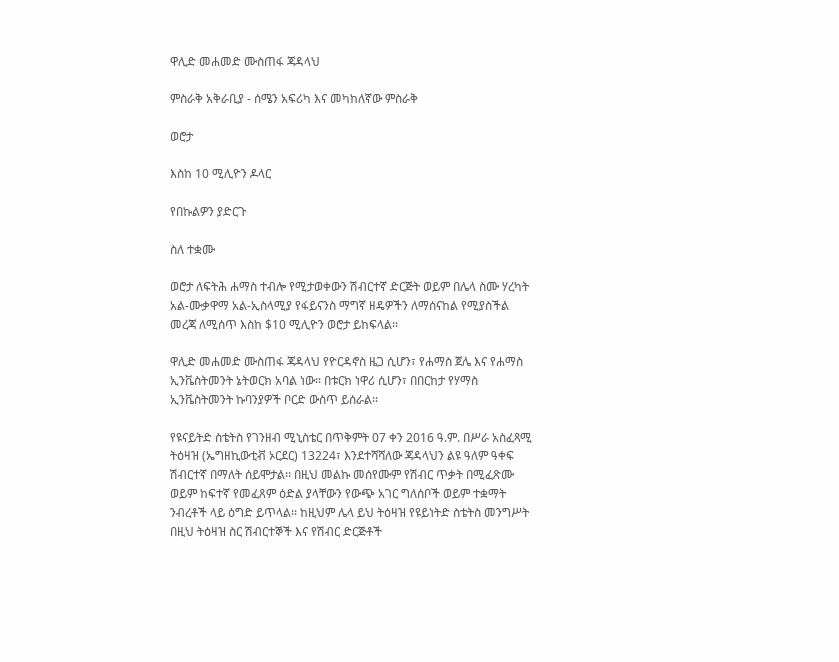ዋሊድ መሐመድ ሙስጠፋ ጃዳላህ

ምስራቅ አቅራቢያ - ሰሜን አፍሪካ እና መካከለኛው ምስራቅ

ወሮታ

እስከ 10 ሚሊዮን ዶላር

የበኩልዎን ያድርጉ

ስለ ተቋሙ

ወሮታ ለፍትሕ ሐማስ ተብሎ የሚታወቀውን ሽብርተኛ ድርጅት ወይም በሌላ ስሙ ሃረካት አል-ሙቃዋማ አል-ኢስላሚያ የፋይናንስ ማግኛ ዘዴዎችን ለማሰናከል የሚያስችል መረጃ ለሚሰጥ እስከ $10 ሚሊዮን ወሮታ ይከፍላል፡፡

ዋሊድ መሐመድ ሙስጠፋ ጃዳላህ የዮርዳኖስ ዜጋ ሲሆን፣ የሐማስ ጀሌ እና የሐማስ ኢንቬስትመንት ኔትወርክ አባል ነው፡፡ በቱርክ ነዋሪ ሲሆን፣ በበርከታ የሃማስ ኢንቬስትመንት ኩባንያዎች ቦርድ ውስጥ ይሰራል፡፡

የዩናይትድ ስቴትስ የገንዘብ ሚኒስቴር በጥቅምት 07 ቀን 2016 ዓ.ም. በሥራ አስፈጻሚ ትዕዛዝ (ኤግዘኪውቲቭ ኦርደር) 13224፣ እንደተሻሻለው ጃዳላህን ልዩ ዓለም ዓቀፍ ሽብርተኛ በማለት ሰይሞታል፡፡ በዚህ መልኩ መሰየሙም የሽብር ጥቃት በሚፈጽሙ ወይም ከፍተኛ የመፈጸም ዕድል ያላቸውን የውጭ አገር ግለሰቦች ወይም ተቋማት ንብረቶች ላይ ዕግድ ይጥላል፡፡ ከዚህም ሌላ ይህ ትዕዛዝ የዩይነትድ ስቴትስ መንግሥት በዚህ ትዕዛዝ ስር ሽብርተኞች እና የሽብር ድርጅቶች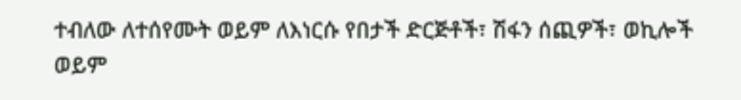ተብለው ለተሰየሙት ወይም ለእነርሱ የበታች ድርጅቶች፣ ሽፋን ሰጪዎች፣ ወኪሎች ወይም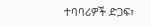ተባባሪዎች ድጋፍ፣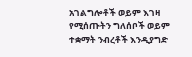አገልግሎቶች ወይም እገዛ የሚሰጡትን ግለሰቦች ወይም ተቋማት ንብረቶች እንዲያግድ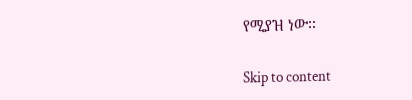የሚያዝ ነው፡፡

Skip to content